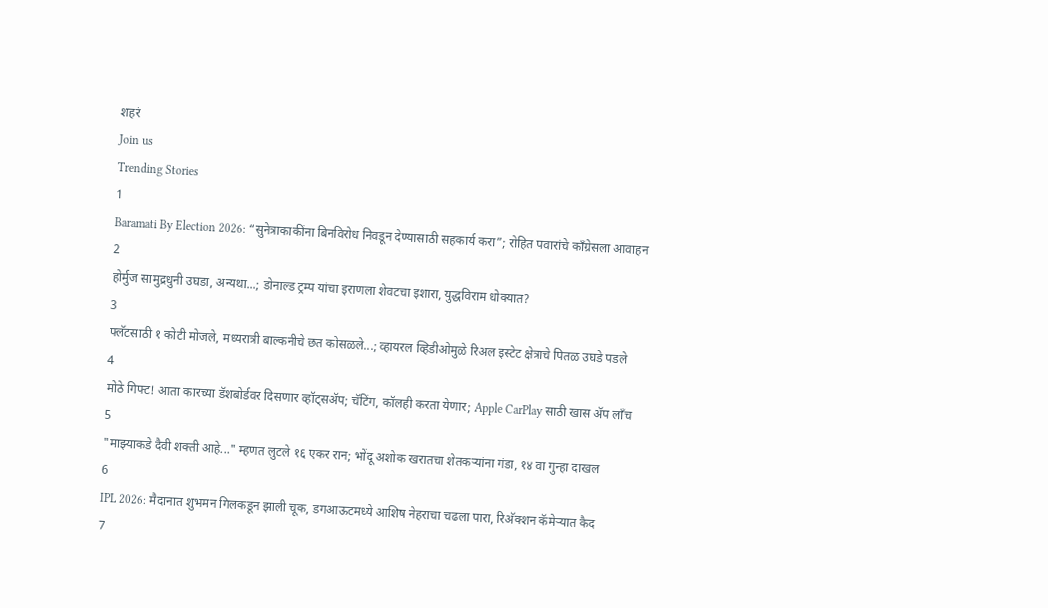शहरं
Join us
Trending Stories
1
Baramati By Election 2026: “सुनेत्राकाकींना बिनविरोध निवडून देण्यासाठी सहकार्य करा”; रोहित पवारांचे काँग्रेसला आवाहन
2
होर्मुज सामुद्रधुनी उघडा, अन्यथा...; डोनाल्ड ट्रम्प यांचा इराणला शेवटचा इशारा, युद्धविराम धोक्यात?
3
फ्लॅटसाठी १ कोटी मोजले, मध्यरात्री बाल्कनीचे छत कोसळले...; व्हायरल व्हिडीओमुळे रिअल इस्टेट क्षेत्राचे पितळ उघडे पडले
4
मोठे गिफ्ट! आता कारच्या डॅशबोर्डवर दिसणार व्हॉट्सॲप; चॅटिंग, कॉलही करता येणार; Apple CarPlay साठी खास अ‍ॅप लाँच
5
"माझ्याकडे दैवी शक्ती आहे..." म्हणत लुटले १६ एकर रान; भोंदू अशोक खरातचा शेतकऱ्यांना गंडा, १४ वा गुन्हा दाखल
6
IPL 2026: मैदानात शुभमन गिलकडून झाली चूक, डगआऊटमध्ये आशिष नेहराचा चढला पारा, रिअ‍ॅक्शन कॅमेऱ्यात कैद
7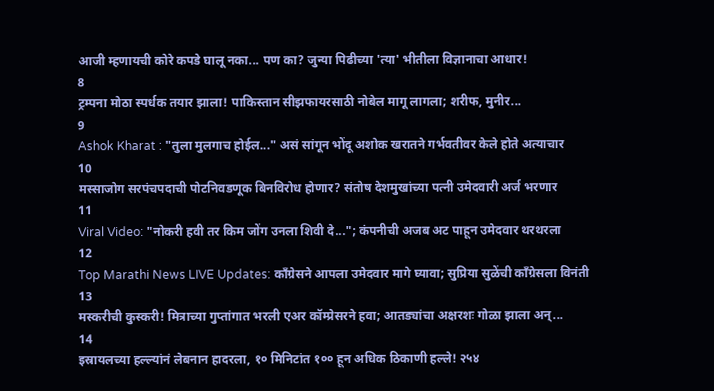आजी म्हणायची कोरे कपडे घालू नका... पण का? जुन्या पिढीच्या 'त्या' भीतीला विज्ञानाचा आधार!
8
ट्रम्पना मोठा स्पर्धक तयार झाला! पाकिस्तान सीझफायरसाठी नोबेल मागू लागला; शरीफ, मुनीर...
9
Ashok Kharat : "तुला मुलगाच होईल..." असं सांगून भोंदू अशोक खरातने गर्भवतीवर केले होते अत्याचार
10
मस्साजोग सरपंचपदाची पोटनिवडणूक बिनविरोध होणार? संतोष देशमुखांच्या पत्नी उमेदवारी अर्ज भरणार
11
Viral Video: "नोकरी हवी तर किम जोंग उनला शिवी दे..."; कंपनीची अजब अट पाहून उमेदवार थरथरला
12
Top Marathi News LIVE Updates: काँग्रेसने आपला उमेदवार मागे घ्यावा; सुप्रिया सुळेंची काँग्रेसला विनंती
13
मस्करीची कुस्करी! मित्राच्या गुप्तांगात भरली एअर कॉम्प्रेसरने हवा; आतड्यांचा अक्षरशः गोळा झाला अन्...
14
इस्रायलच्या हल्ल्यांनं लेबनान हादरला, १० मिनिटांत १०० हून अधिक ठिकाणी हल्ले! २५४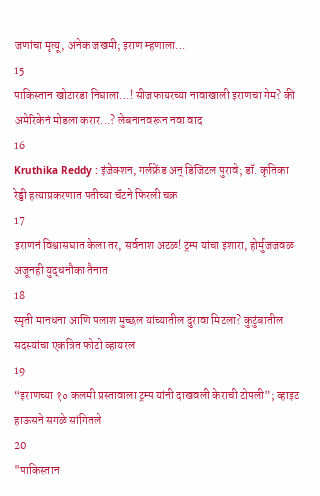जणांचा मृत्यू, अनेक जखमी; इराण म्हणाला...
15
पाकिस्तान खोटारडा निघाला...! सीजफायरच्या नावाखाली इराणचा गेम? की अमेरिकेनं मोडला करार...? लेबनानवरून नवा वाद
16
Kruthika Reddy : इंजेक्शन, गर्लफ्रेंड अन् डिजिटल पुरावे; डॉ. कृतिका रेड्डी हत्याप्रकरणात पतीच्या चॅटने फिरली चक्र
17
इराणनं विश्वासघात केला तर, सर्वनाश अटळ! ट्रम्प यांचा इशारा, होर्मुजजवळ अजूनही युद्धनौका तैनात
18
स्मृती मानधना आणि पलाश मुच्छल यांच्यातील दुरावा मिटला? कुटुंबातील सदस्यांचा एकत्रित फोटो व्हायरल
19
“इराणच्या १० कलमी प्रस्तावाला ट्रम्प यांनी दाखवली केराची टोपली”; व्हाइट हाऊसने सगळे सांगितले
20
"पाकिस्तान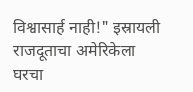विश्वासार्ह नाही!" इस्रायली राजदूताचा अमेरिकेला घरचा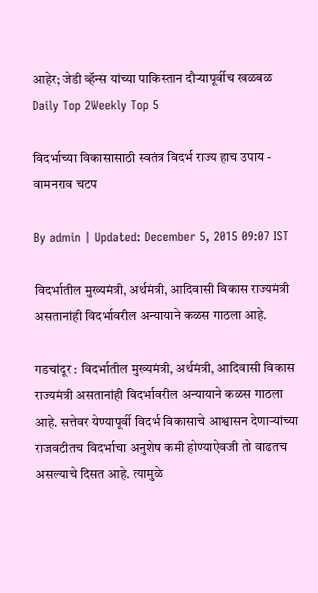आहेर; जेडी व्हॅन्स यांच्या पाकिस्तान दौऱ्यापूर्वीच खळबळ
Daily Top 2Weekly Top 5

विदर्भाच्या विकासासाठी स्वतंत्र विदर्भ राज्य हाच उपाय - वामनराव चटप

By admin | Updated: December 5, 2015 09:07 IST

विदर्भातील मुख्यमंत्री, अर्थमंत्री, आदिवासी विकास राज्यमंत्री असतानांही विदर्भावरील अन्यायाने कळस गाठला आहे.

गडचांदूर : विदर्भातील मुख्यमंत्री, अर्थमंत्री, आदिवासी विकास राज्यमंत्री असतानांही विदर्भावरील अन्यायाने कळस गाठला आहे. सत्तेवर येण्यापूर्वी विदर्भ विकासाचे आश्वासन देणाऱ्यांच्या राजवटीतच विदर्भाचा अनुशेष कमी होण्याऐवजी तो वाढतच असल्याचे दिसत आहे. त्यामुळे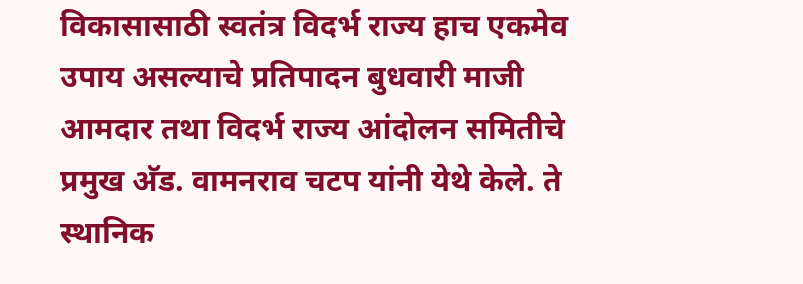विकासासाठी स्वतंत्र विदर्भ राज्य हाच एकमेव उपाय असल्याचे प्रतिपादन बुधवारी माजी आमदार तथा विदर्भ राज्य आंदोलन समितीचे प्रमुख अ‍ॅड. वामनराव चटप यांनी येथे केले. ते स्थानिक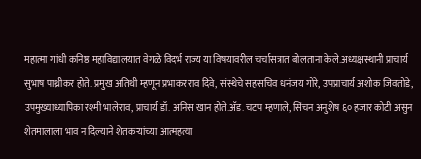महात्मा गांधी कनिष्ठ महाविद्यालयात वेगळे विदर्भ राज्य या विषयावरील चर्चासत्रात बोलताना केले.अध्यक्षस्थानी प्राचार्य सुभाष पाथ्रीकर होते. प्रमुख अतिथी म्हणून प्रभाकरराव दिवे, संस्थेचे सहसचिव धनंजय गोरे, उपप्राचार्य अशोक जिवतोडे, उपमुख्याध्यापिका रश्मी भालेराव, प्राचार्य डॉ. अनिस खान होते.अ‍ॅड. चटप म्हणाले, सिंचन अनुशेष ६० हजार कोटी असुन शेतमालाला भाव न दिल्याने शेतकऱ्यांच्या आत्महत्या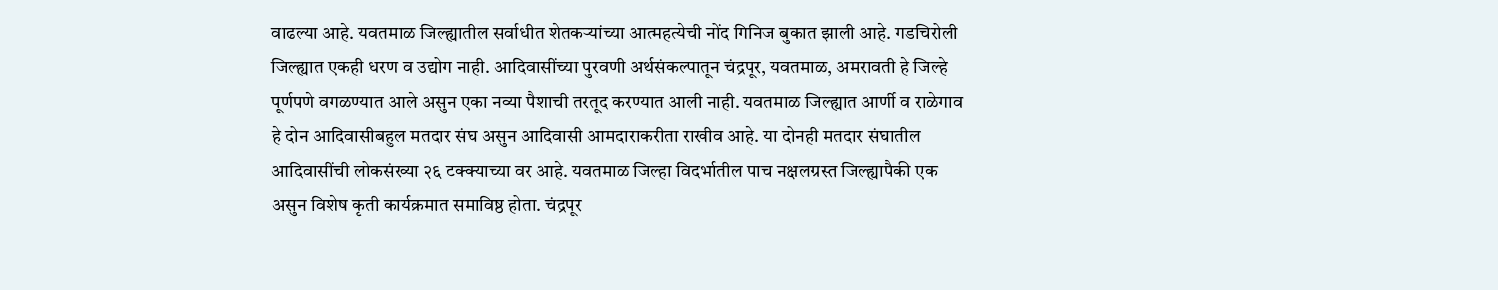वाढल्या आहे. यवतमाळ जिल्ह्यातील सर्वाधीत शेतकऱ्यांच्या आत्महत्येची नोंद गिनिज बुकात झाली आहे. गडचिरोली जिल्ह्यात एकही धरण व उद्योग नाही. आदिवासींच्या पुरवणी अर्थसंकल्पातून चंद्रपूर, यवतमाळ, अमरावती हे जिल्हे पूर्णपणे वगळण्यात आले असुन एका नव्या पैशाची तरतूद करण्यात आली नाही. यवतमाळ जिल्ह्यात आर्णी व राळेगाव हे दोन आदिवासीबहुल मतदार संघ असुन आदिवासी आमदाराकरीता राखीव आहे. या दोनही मतदार संघातील आदिवासींची लोकसंख्या २६ टक्क्याच्या वर आहे. यवतमाळ जिल्हा विदर्भातील पाच नक्षलग्रस्त जिल्ह्यापैकी एक असुन विशेष कृती कार्यक्रमात समाविष्ठ होता. चंद्रपूर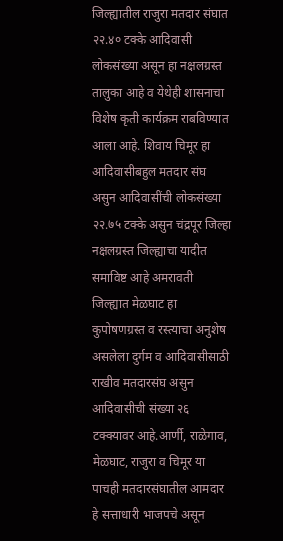जिल्ह्यातील राजुरा मतदार संघात २२.४० टक्के आदिवासी लोकसंख्या असून हा नक्षलग्रस्त तालुका आहे व येथेही शासनाचा विशेष कृती कार्यक्रम राबविण्यात आला आहे. शिवाय चिमूर हा आदिवासीबहुल मतदार संघ असुन आदिवासींची लोकसंख्या २२.७५ टक्के असुन चंद्रपूर जिल्हा नक्षलग्रस्त जिल्ह्याचा यादीत समाविष्ट आहे अमरावती जिल्ह्यात मेळघाट हा कुपोषणग्रस्त व रस्त्याचा अनुशेष असलेला दुर्गम व आदिवासीसाठी राखीव मतदारसंघ असुन आदिवासीची संख्या २६ टक्क्यावर आहे.आर्णी, राळेगाव, मेळघाट, राजुरा व चिमूर या पाचही मतदारसंघातील आमदार हे सत्ताधारी भाजपचे असून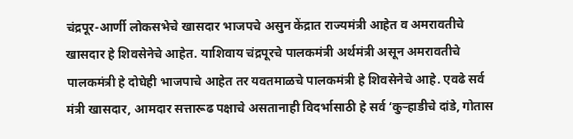चंद्रपूर-आर्णी लोकसभेचे खासदार भाजपचे असुन केंद्रात राज्यमंत्री आहेत व अमरावतीचे खासदार हे शिवसेनेचे आहेत. याशिवाय चंद्रपूरचे पालकमंत्री अर्थमंत्री असून अमरावतीचे पालकमंत्री हे दोघेही भाजपाचे आहेत तर यवतमाळचे पालकमंत्री हे शिवसेनेचे आहे. एवढे सर्व मंत्री खासदार, आमदार सत्तारूढ पक्षाचे असतानाही विदर्भासाठी हे सर्व ‘कुऱ्हाडीचे दांडे, गोतास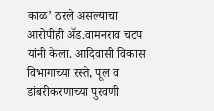काळ’ ठरले असल्याचा आरोपीही अ‍ॅड.वामनराव चटप यांनी केला. आदिवासी विकास विभागाच्या रस्ते, पूल व डांबरीकरणाच्या पुरवणी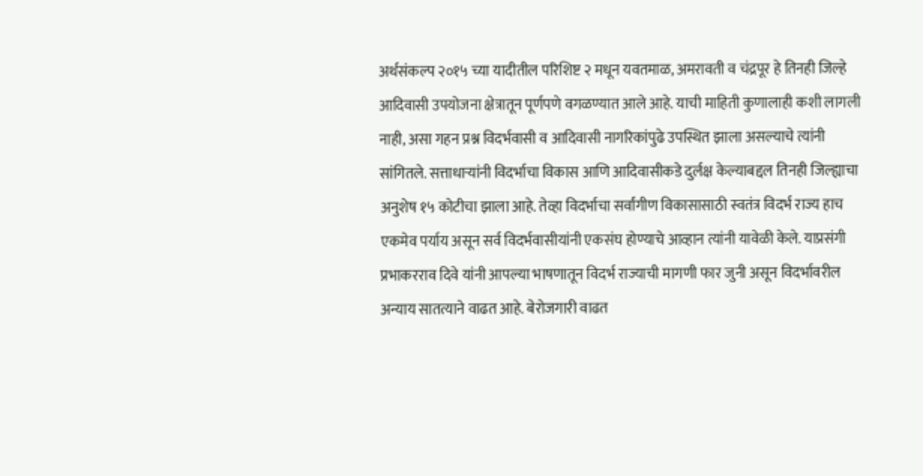अर्थसंकल्प २०१५ च्या यादीतील परिशिष्ट २ मधून यवतमाळ, अमरावती व चंद्रपूर हे तिनही जिल्हे आदिवासी उपयोजना क्षेत्रातून पूर्णपणे वगळण्यात आले आहे. याची माहिती कुणालाही कशी लागली नाही, असा गहन प्रश्न विदर्भवासी व आदिवासी नागरिकांपुढे उपस्थित झाला असल्याचे त्यांनी सांगितले. सत्ताधाऱ्यांनी विदर्भाचा विकास आणि आदिवासीकडे दुर्लक्ष केल्याबद्दल तिनही जिल्ह्याचा अनुशेष १५ कोटीचा झाला आहे. तेव्हा विदर्भाचा सर्वांगीण विकासासाठी स्वतंत्र विदर्भ राज्य हाच एकमेव पर्याय असून सर्व विदर्भवासीयांनी एकसंघ होण्याचे आव्हान त्यांनी यावेळी केले. याप्रसंगी प्रभाकरराव दिवे यांनी आपल्या भाषणातून विदर्भ राज्याची मागणी फार जुनी असून विदर्भावरील अन्याय सातत्याने वाढत आहे. बेरोजगारी वाढत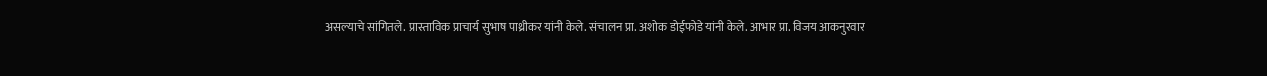असल्याचे सांगितले. प्रास्ताविक प्राचार्य सुभाष पाथ्रीकर यांनी केले. संचालन प्रा. अशोक डोईफोडे यांनी केले. आभार प्रा. विजय आकनुरवार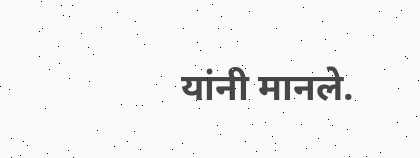यांनी मानले.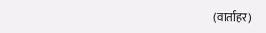(वार्ताहर)